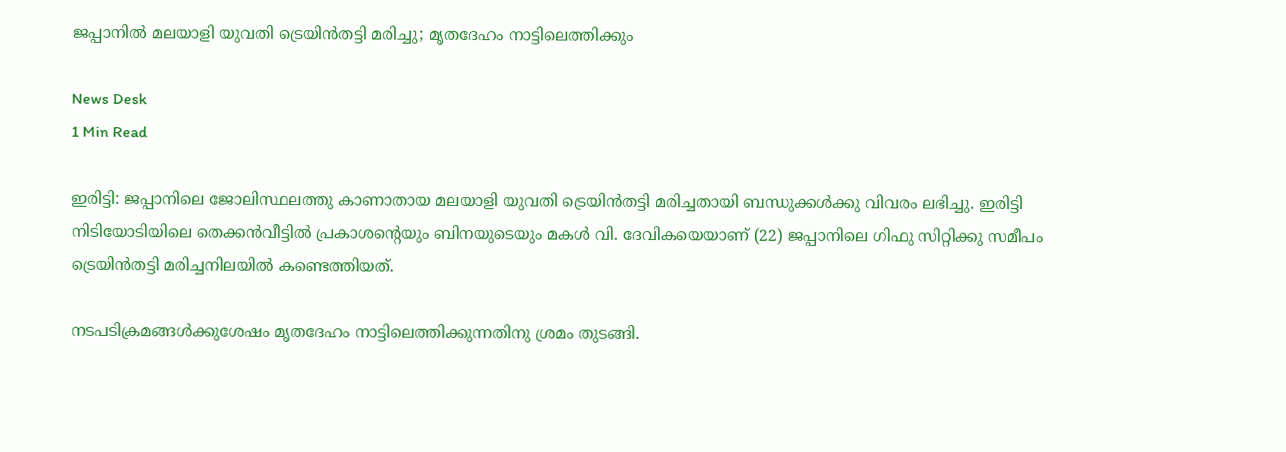ജപ്പാനിൽ മലയാളി യുവതി ട്രെയിൻതട്ടി മരിച്ചു; മൃതദേഹം നാട്ടിലെത്തിക്കും

News Desk
1 Min Read

ഇരിട്ടി: ജപ്പാനിലെ ജോലിസ്ഥലത്തു കാണാതായ മലയാളി യുവതി ട്രെയിൻതട്ടി മരിച്ചതായി ബന്ധുക്കൾക്കു വിവരം ലഭിച്ചു. ഇരിട്ടി നിടിയോടിയിലെ തെക്കൻവീട്ടിൽ പ്രകാശന്റെയും ബിനയുടെയും മകൾ വി. ദേവികയെയാണ് (22) ജപ്പാനിലെ ഗിഫു സിറ്റിക്കു സമീപം ട്രെയിൻതട്ടി മരിച്ചനിലയിൽ കണ്ടെത്തിയത്.

നടപടിക്രമങ്ങൾക്കുശേഷം മൃതദേഹം നാട്ടിലെത്തിക്കുന്നതിനു ശ്രമം തുടങ്ങി.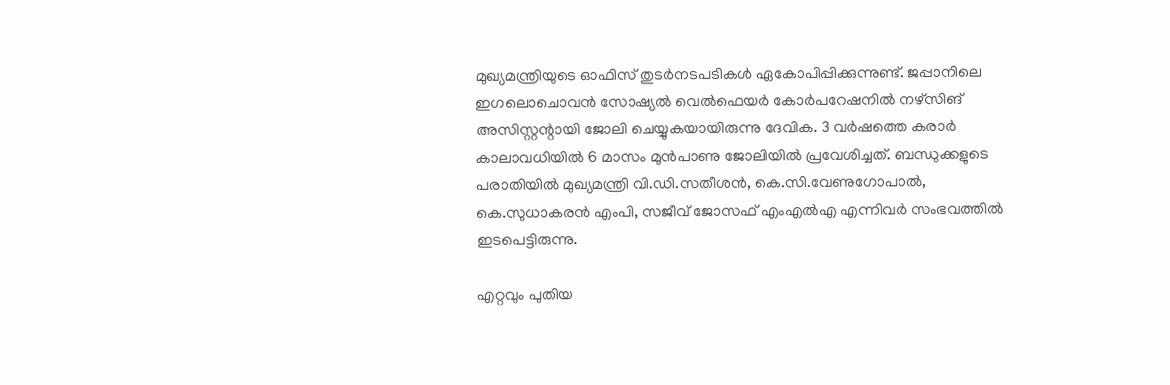മുഖ്യമന്ത്രിയുടെ ഓഫിസ് തുടർനടപടികൾ ഏകോപിപ്പിക്കുന്നുണ്ട്. ജപ്പാനിലെ ഇഗലൊചൊവൻ സോഷ്യൽ വെൽഫെയർ കോർപറേഷനിൽ നഴ്സിങ് അസിസ്റ്റന്റായി ജോലി ചെയ്യുകയായിരുന്നു ദേവിക. 3 വർഷത്തെ കരാർ കാലാവധിയിൽ 6 മാസം മുൻപാണു ജോലിയിൽ പ്രവേശിച്ചത്. ബന്ധുക്കളുടെ പരാതിയിൽ മുഖ്യമന്ത്രി വി.ഡി.സതീശൻ, കെ.സി.വേണുഗോപാൽ, കെ.സുധാകരൻ എംപി, സജീവ് ജോസഫ് എംഎൽഎ എന്നിവർ സംഭവത്തിൽ ഇടപെട്ടിരുന്നു.

എറ്റവും പുതിയ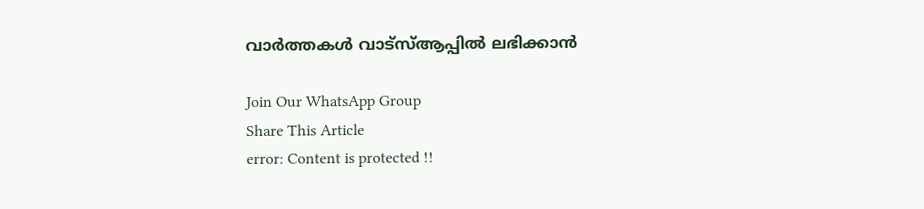വാർത്തകൾ വാട്സ്ആപ്പിൽ ലഭിക്കാൻ

Join Our WhatsApp Group
Share This Article
error: Content is protected !!